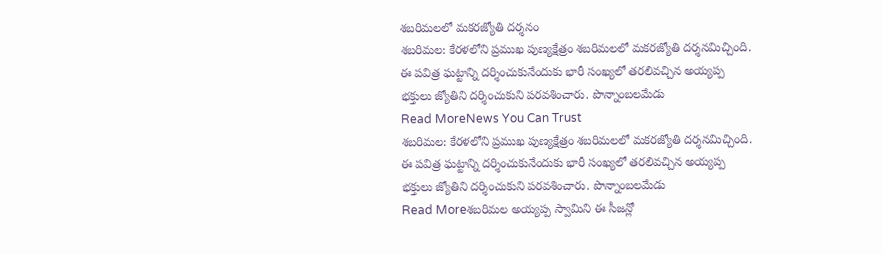శబరిమలలో మకరజ్యోతి దర్శనం
శబరిమల: కేరళలోని ప్రముఖ పుణ్యక్షేత్రం శబరిమలలో మకరజ్యోతి దర్శనమిచ్చింది. ఈ పవిత్ర ఘట్టాన్ని దర్శించుకునేందుకు భారీ సంఖ్యలో తరలివచ్చిన అయ్యప్ప భక్తులు జ్యోతిని దర్శించుకుని పరవశించారు. పొన్నాంబలమేడు
Read MoreNews You Can Trust
శబరిమల: కేరళలోని ప్రముఖ పుణ్యక్షేత్రం శబరిమలలో మకరజ్యోతి దర్శనమిచ్చింది. ఈ పవిత్ర ఘట్టాన్ని దర్శించుకునేందుకు భారీ సంఖ్యలో తరలివచ్చిన అయ్యప్ప భక్తులు జ్యోతిని దర్శించుకుని పరవశించారు. పొన్నాంబలమేడు
Read Moreశబరిమల అయ్యప్ప స్వామిని ఈ సీజన్లో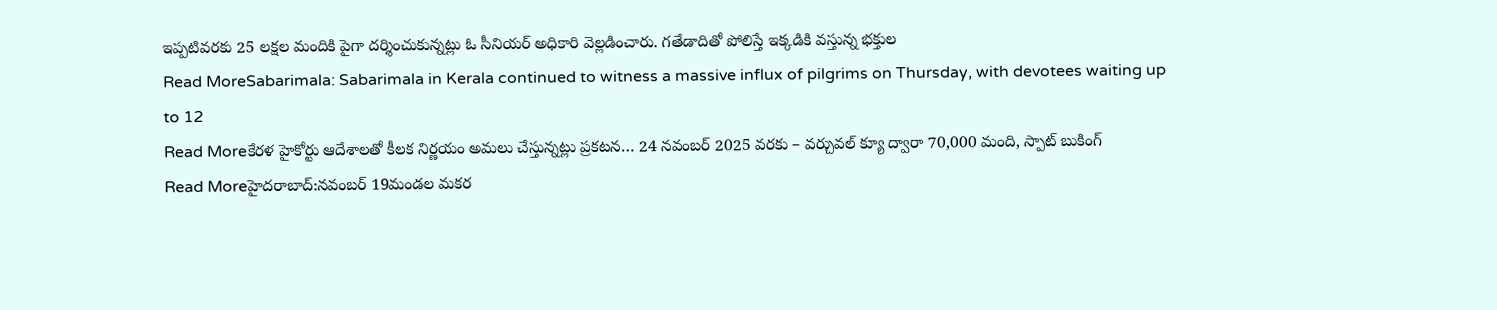ఇప్పటివరకు 25 లక్షల మందికి పైగా దర్శించుకున్నట్లు ఓ సీనియర్ అధికారి వెల్లడించారు. గతేడాదితో పోలిస్తే ఇక్కడికి వస్తున్న భక్తుల
Read MoreSabarimala: Sabarimala in Kerala continued to witness a massive influx of pilgrims on Thursday, with devotees waiting up to 12
Read Moreకేరళ హైకోర్టు ఆదేశాలతో కీలక నిర్ణయం అమలు చేస్తున్నట్లు ప్రకటన… 24 నవంబర్ 2025 వరకు – వర్చువల్ క్యూ ద్వారా 70,000 మంది, స్పాట్ బుకింగ్
Read Moreహైదరాబాద్:నవంబర్ 19మండల మకర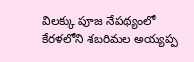విలక్కు పూజ నేపథ్యంలో కేరళలోని శబరిమల అయ్యప్ప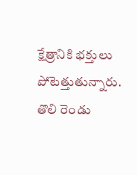క్షేత్రానికి భక్తులు పోటెత్తుతున్నారు. తొలి రెండు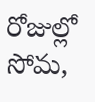రోజుల్లో సోమ,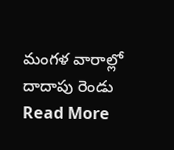మంగళ వారాల్లో దాదాపు రెండు
Read More